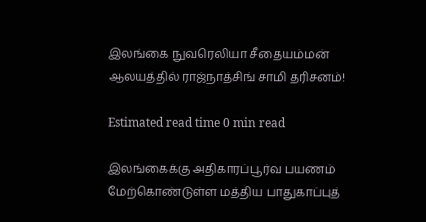இலங்கை நுவரெலியா சீதையம்மன் ஆலயத்தில் ராஜ்நாத்சிங் சாமி தரிசனம்!

Estimated read time 0 min read

இலங்கைக்கு அதிகாரப்பூர்வ பயணம் மேற்கொண்டுள்ள மத்திய பாதுகாப்புத்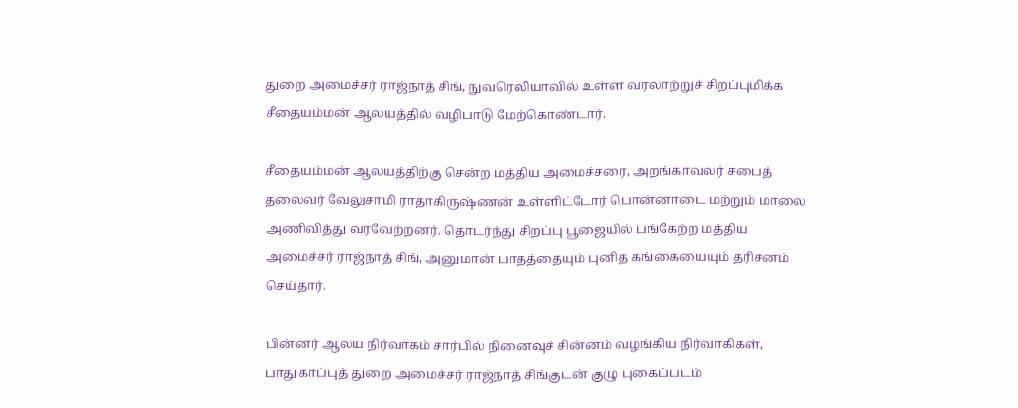துறை அமைச்சர் ராஜ்நாத் சிங், நுவரெலியாவில் உள்ள வரலாற்றுச் சிறப்புமிக்க சீதையம்மன் ஆலயத்தில் வழிபாடு மேற்கொண்டார்.

சீதையம்மன் ஆலயத்திற்கு சென்ற மத்திய அமைச்சரை, அறங்காவலர் சபைத் தலைவர் வேலுசாமி ராதாகிருஷ்ணன் உள்ளிட்டோர் பொன்னாடை மற்றும் மாலை அணிவித்து வரவேற்றனர். தொடர்ந்து சிறப்பு பூஜையில் பங்கேற்ற மத்திய அமைச்சர் ராஜ்நாத் சிங், அனுமான் பாதத்தையும் புனித கங்கையையும் தரிசனம் செய்தார்.

பின்னர் ஆலய நிர்வாகம் சார்பில் நினைவுச் சின்னம் வழங்கிய நிர்வாகிகள், பாதுகாப்புத் துறை அமைச்சர் ராஜ்நாத் சிங்குடன் குழு புகைப்படம்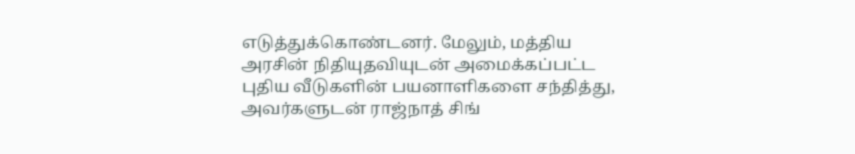எடுத்துக்கொண்டனர். மேலும், மத்திய அரசின் நிதியுதவியுடன் அமைக்கப்பட்ட புதிய வீடுகளின் பயனாளிகளை சந்தித்து, அவர்களுடன் ராஜ்நாத் சிங்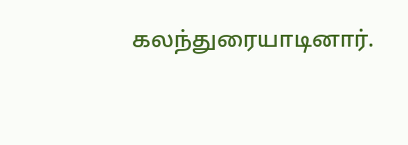கலந்துரையாடினார்.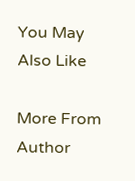You May Also Like

More From Author